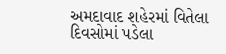અમદાવાદ શહેરમાં વિતેલા દિવસોમાં પડેલા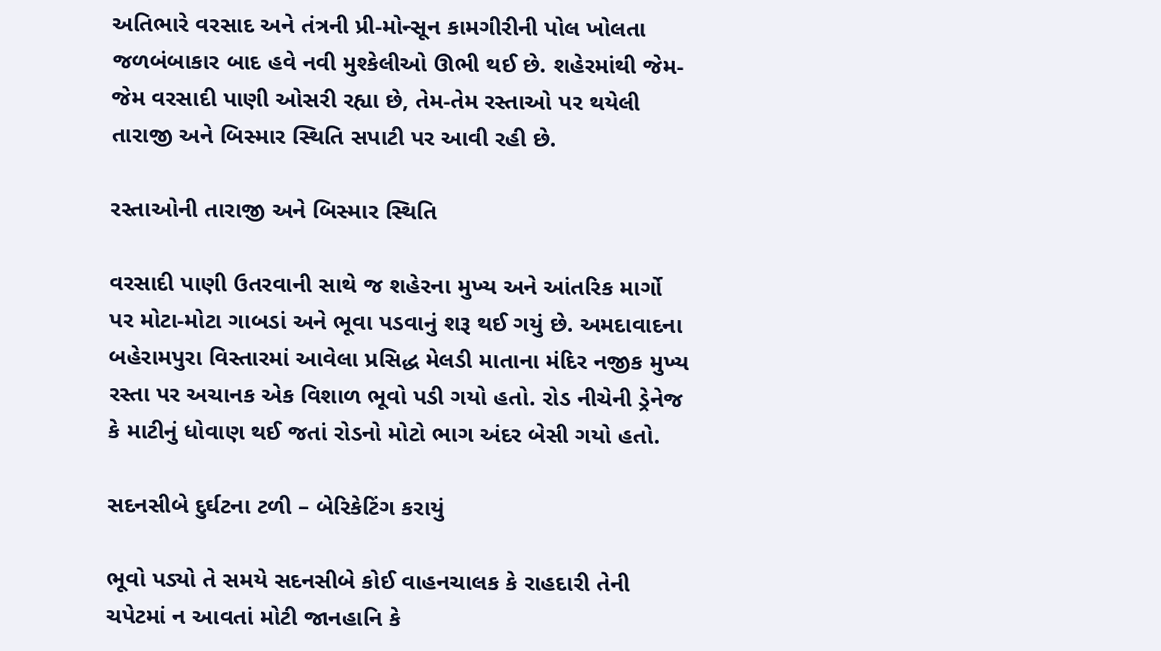અતિભારે વરસાદ અને તંત્રની પ્રી-મોન્સૂન કામગીરીની પોલ ખોલતા જળબંબાકાર બાદ હવે નવી મુશ્કેલીઓ ઊભી થઈ છે. શહેરમાંથી જેમ-જેમ વરસાદી પાણી ઓસરી રહ્યા છે, તેમ-તેમ રસ્તાઓ પર થયેલી તારાજી અને બિસ્માર સ્થિતિ સપાટી પર આવી રહી છે.

રસ્તાઓની તારાજી અને બિસ્માર સ્થિતિ

વરસાદી પાણી ઉતરવાની સાથે જ શહેરના મુખ્ય અને આંતરિક માર્ગો પર મોટા-મોટા ગાબડાં અને ભૂવા પડવાનું શરૂ થઈ ગયું છે. અમદાવાદના બહેરામપુરા વિસ્તારમાં આવેલા પ્રસિદ્ધ મેલડી માતાના મંદિર નજીક મુખ્ય રસ્તા પર અચાનક એક વિશાળ ભૂવો પડી ગયો હતો. રોડ નીચેની ડ્રેનેજ કે માટીનું ધોવાણ થઈ જતાં રોડનો મોટો ભાગ અંદર બેસી ગયો હતો.

સદનસીબે દુર્ઘટના ટળી – બેરિકેટિંગ કરાયું

ભૂવો પડ્યો તે સમયે સદનસીબે કોઈ વાહનચાલક કે રાહદારી તેની ચપેટમાં ન આવતાં મોટી જાનહાનિ કે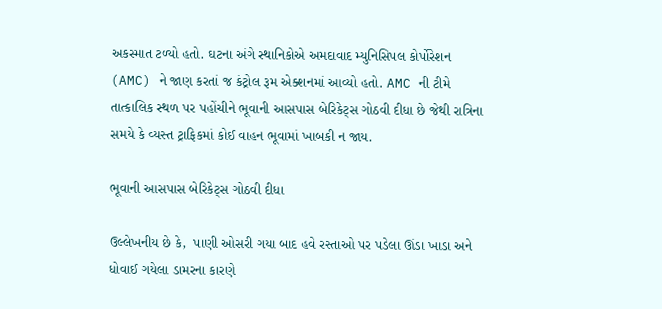અકસ્માત ટળ્યો હતો. ઘટના અંગે સ્થાનિકોએ અમદાવાદ મ્યુનિસિપલ કોર્પોરેશન (AMC) ને જાણ કરતાં જ કંટ્રોલ રૂમ એક્શનમાં આવ્યો હતો. AMC ની ટીમે તાત્કાલિક સ્થળ પર પહોંચીને ભૂવાની આસપાસ બેરિકેટ્સ ગોઠવી દીધા છે જેથી રાત્રિના સમયે કે વ્યસ્ત ટ્રાફિકમાં કોઈ વાહન ભૂવામાં ખાબકી ન જાય.

ભૂવાની આસપાસ બેરિકેટ્સ ગોઠવી દીધા

ઉલ્લેખનીય છે કે,  પાણી ઓસરી ગયા બાદ હવે રસ્તાઓ પર પડેલા ઊંડા ખાડા અને ધોવાઈ ગયેલા ડામરના કારણે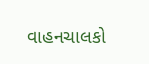વાહનચાલકો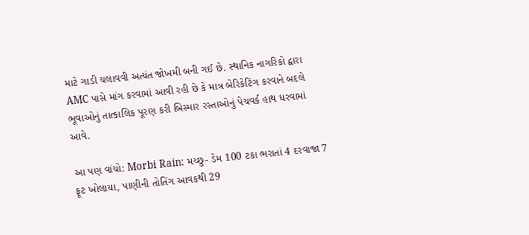માટે ગાડી ચલાવવી અત્યંત જોખમી બની ગઈ છે. સ્થાનિક નાગરિકો દ્વારા AMC પાસે માંગ કરવામાં આવી રહી છે કે માત્ર બેરિકેટિંગ કરવાને બદલે ભૂવાઓનું તાત્કાલિક પૂરણ કરી બિસ્માર રસ્તાઓનું પેચવર્ક હાથ ધરવામાં આવે.

આ પણ વાંચો: Morbi Rain: મચ્છુ- ડેમ 100 ટકા ભરાતાં 4 દરવાજા 7 ફૂટ ખોલાયા, પાણીની તોતિંગ આવકથી 29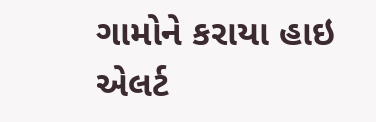ગામોને કરાયા હાઇ એલર્ટ